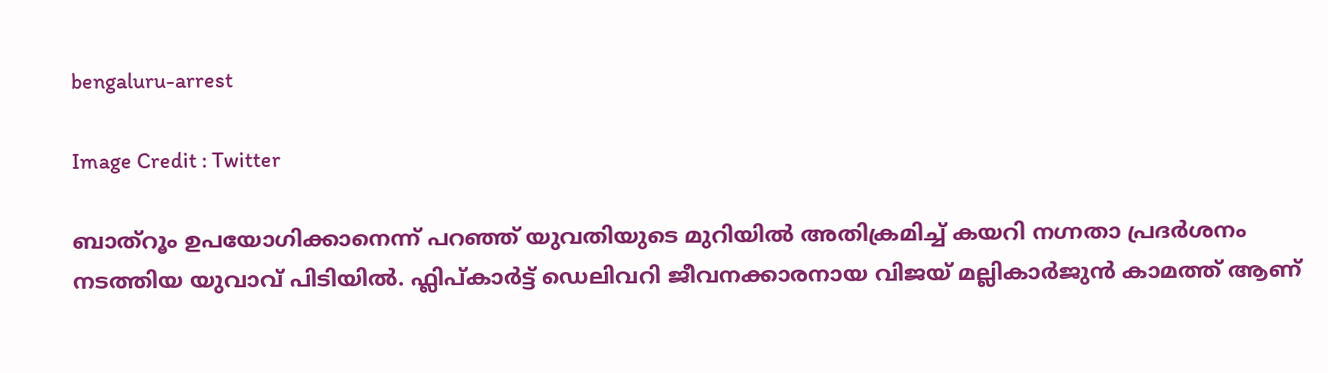bengaluru-arrest

Image Credit : Twitter

ബാത്റൂം ഉപയോഗിക്കാനെന്ന് പറഞ്ഞ് യുവതിയുടെ മുറിയില്‍ അതിക്രമിച്ച് കയറി നഗ്നതാ പ്രദര്‍ശനം നടത്തിയ യുവാവ് പിടിയില്‍. ഫ്ലിപ്കാര്‍ട്ട് ഡെലിവറി ജീവനക്കാരനായ വിജയ് മല്ലികാർജുൻ കാമത്ത് ആണ്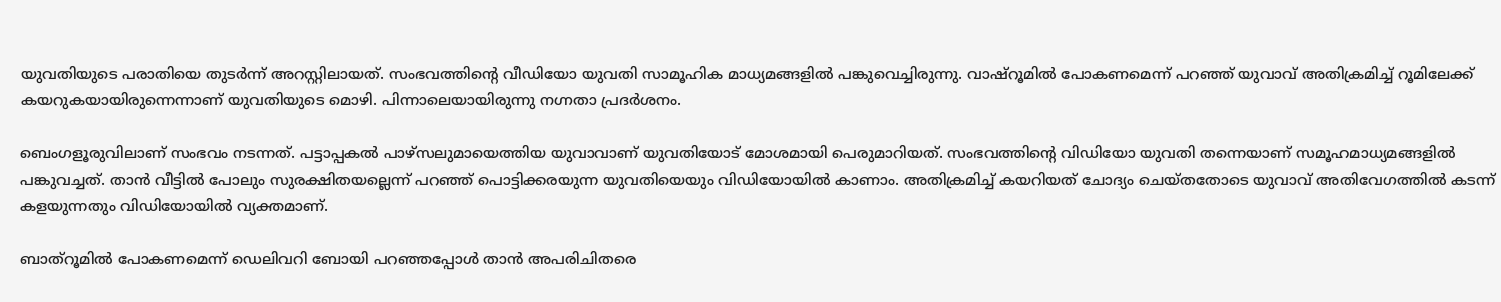യുവതിയുടെ പരാതിയെ തുടര്‍ന്ന് അറസ്റ്റിലായത്. സംഭവത്തിന്റെ വീഡിയോ യുവതി സാമൂഹിക മാധ്യമങ്ങളിൽ പങ്കുവെച്ചിരുന്നു. വാഷ്റൂമില്‍ പോകണമെന്ന് പറഞ്ഞ് യുവാവ് അതിക്രമിച്ച് റൂമിലേക്ക് കയറുകയായിരുന്നെന്നാണ് യുവതിയുടെ മൊഴി. പിന്നാലെയായിരുന്നു നഗ്നതാ പ്രദര്‍ശനം.

ബെംഗളൂരുവിലാണ് സംഭവം നടന്നത്. പട്ടാപ്പകല്‍ പാഴ്സലുമായെത്തിയ യുവാവാണ് യുവതിയോട് മോശമായി പെരുമാറിയത്. സംഭവത്തിന്‍റെ വിഡിയോ യുവതി തന്നെയാണ് സമൂഹമാധ്യമങ്ങളില്‍ പങ്കുവച്ചത്. താന്‍ വീട്ടില്‍ പോലും സുരക്ഷിതയല്ലെന്ന് പറഞ്ഞ് പൊട്ടിക്കരയുന്ന യുവതിയെയും വിഡിയോയില്‍ കാണാം. അതിക്രമിച്ച് കയറിയത് ചോദ്യം ചെയ്തതോടെ യുവാവ് അതിവേഗത്തില്‍ കടന്ന് കളയുന്നതും വിഡിയോയില്‍ വ്യക്തമാണ്.

ബാത്റൂമില്‍ പോകണമെന്ന് ഡെലിവറി ബോയി പറഞ്ഞപ്പോള്‍ താന്‍ അപരിചിതരെ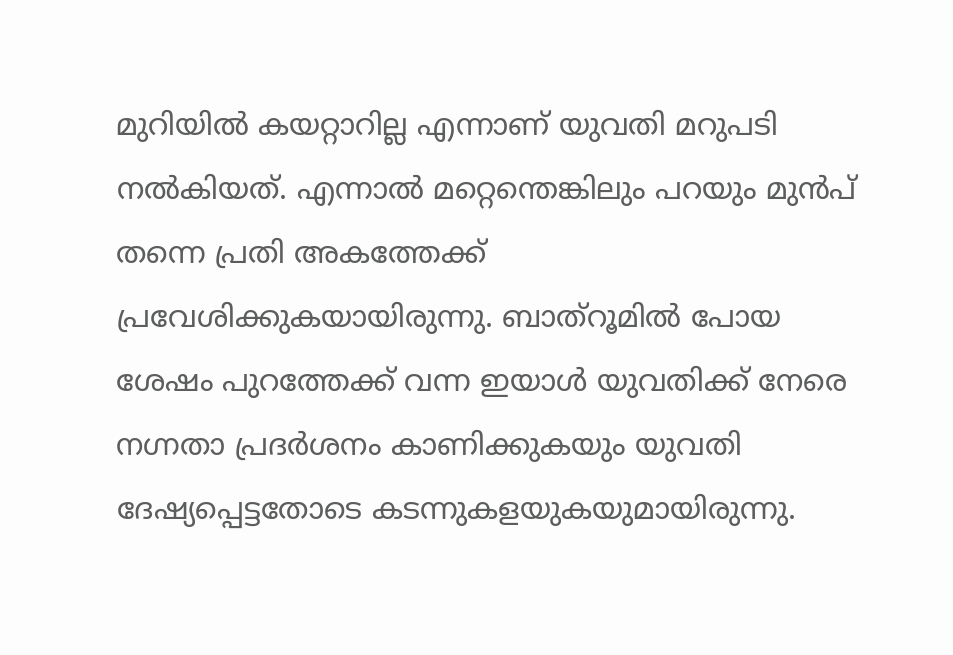മുറിയില്‍ കയറ്റാറില്ല എന്നാണ് യുവതി മറുപടി നല്‍കിയത്. എന്നാല്‍ മറ്റെന്തെങ്കിലും പറയും മുന്‍പ് തന്നെ പ്രതി അകത്തേക്ക് പ്രവേശിക്കുകയായിരുന്നു. ബാത്റൂമില്‍ പോയ ശേഷം പുറത്തേക്ക് വന്ന ഇയാള്‍ യുവതിക്ക് നേരെ നഗ്നതാ പ്രദര്‍ശനം കാണിക്കുകയും യുവതി ദേഷ്യപ്പെട്ടതോടെ കടന്നുകളയുകയുമായിരുന്നു.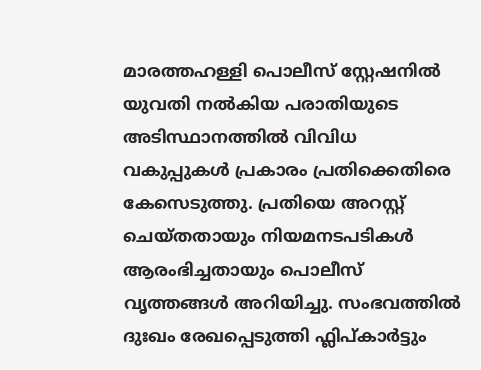മാരത്തഹള്ളി പൊലീസ് സ്റ്റേഷനിൽ യുവതി നൽകിയ പരാതിയുടെ അടിസ്ഥാനത്തിൽ വിവിധ വകുപ്പുകൾ പ്രകാരം പ്രതിക്കെതിരെ കേസെടുത്തു. പ്രതിയെ അറസ്റ്റ് ചെയ്തതായും നിയമനടപടികൾ ആരംഭിച്ചതായും പൊലീസ് വൃത്തങ്ങള്‍ അറിയിച്ചു. സംഭവത്തിൽ ദുഃഖം രേഖപ്പെടുത്തി ഫ്ലിപ്കാര്‍ട്ടും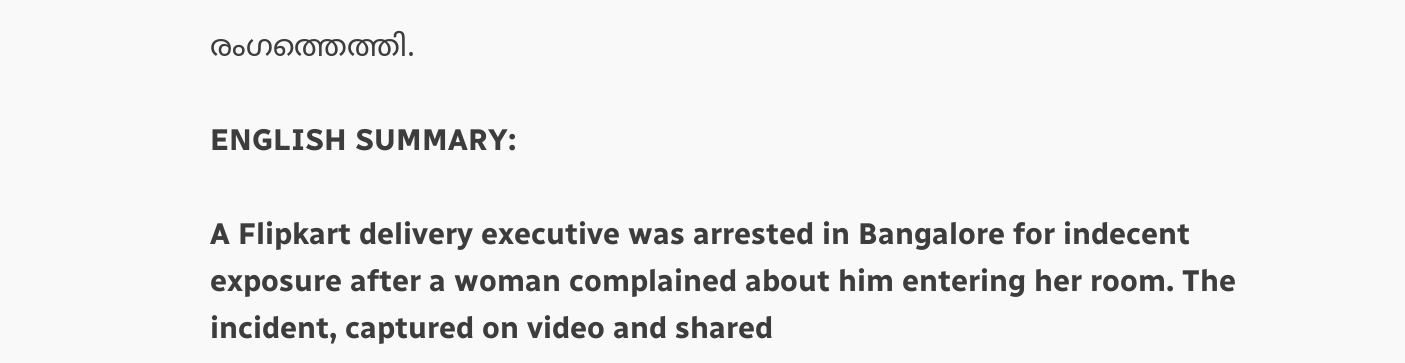രംഗത്തെത്തി.

ENGLISH SUMMARY:

A Flipkart delivery executive was arrested in Bangalore for indecent exposure after a woman complained about him entering her room. The incident, captured on video and shared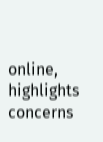online, highlights concerns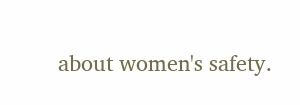about women's safety.